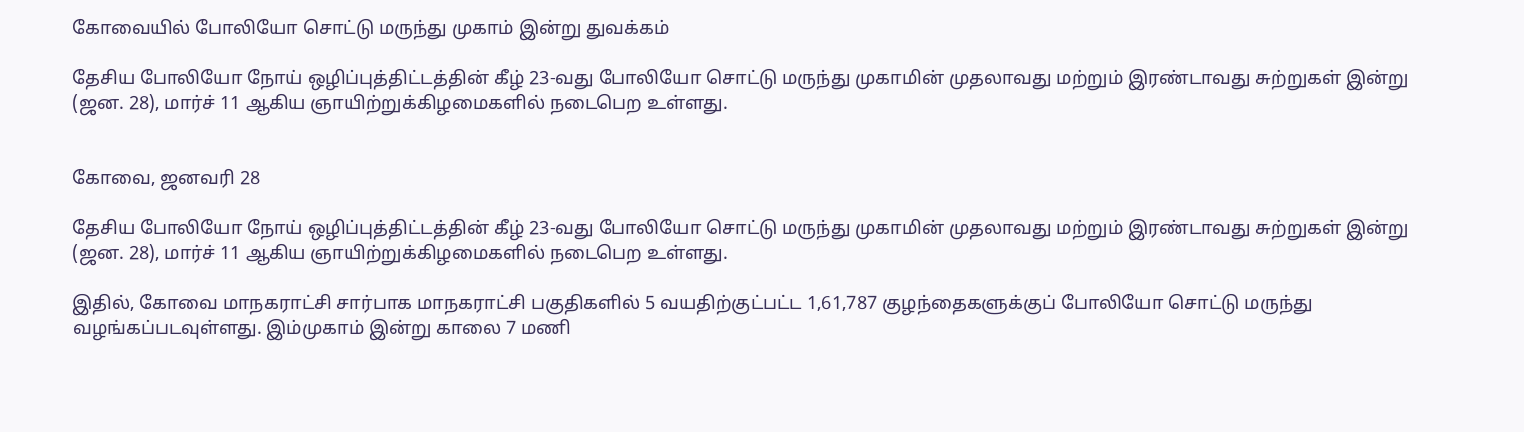கோவையில் போலியோ சொட்டு மருந்து முகாம் இன்று துவக்கம்

தேசிய போலியோ நோய் ஒழிப்புத்திட்டத்தின் கீழ் 23-வது போலியோ சொட்டு மருந்து முகாமின் முதலாவது மற்றும் இரண்டாவது சுற்றுகள் இன்று (ஜன. 28), மார்ச் 11 ஆகிய ஞாயிற்றுக்கிழமைகளில் நடைபெற உள்ளது.


கோவை, ஜனவரி 28

தேசிய போலியோ நோய் ஒழிப்புத்திட்டத்தின் கீழ் 23-வது போலியோ சொட்டு மருந்து முகாமின் முதலாவது மற்றும் இரண்டாவது சுற்றுகள் இன்று (ஜன. 28), மார்ச் 11 ஆகிய ஞாயிற்றுக்கிழமைகளில் நடைபெற உள்ளது.

இதில், கோவை மாநகராட்சி சார்பாக மாநகராட்சி பகுதிகளில் 5 வயதிற்குட்பட்ட 1,61,787 குழந்தைகளுக்குப் போலியோ சொட்டு மருந்து வழங்கப்படவுள்ளது. இம்முகாம் இன்று காலை 7 மணி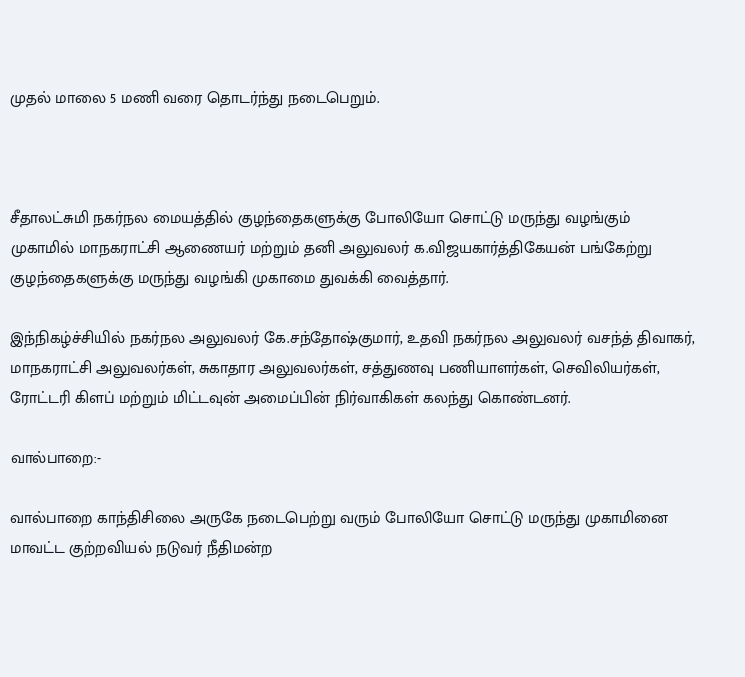முதல் மாலை 5 மணி வரை தொடர்ந்து நடைபெறும்.



சீதாலட்சுமி நகர்நல மையத்தில் குழந்தைகளுக்கு போலியோ சொட்டு மருந்து வழங்கும் முகாமில் மாநகராட்சி ஆணையர் மற்றும் தனி அலுவலர் க.விஜயகார்த்திகேயன் பங்கேற்று குழந்தைகளுக்கு மருந்து வழங்கி முகாமை துவக்கி வைத்தார்.

இந்நிகழ்ச்சியில் நகர்நல அலுவலர் கே.சந்தோஷ்குமார், உதவி நகர்நல அலுவலர் வசந்த் திவாகர், மாநகராட்சி அலுவலர்கள், சுகாதார அலுவலர்கள், சத்துணவு பணியாளர்கள், செவிலியர்கள், ரோட்டரி கிளப் மற்றும் மிட்டவுன் அமைப்பின் நிர்வாகிகள் கலந்து கொண்டனர்.

வால்பாறை:-

வால்பாறை காந்திசிலை அருகே நடைபெற்று வரும் போலியோ சொட்டு மருந்து முகாமினை மாவட்ட குற்றவியல் நடுவர் நீதிமன்ற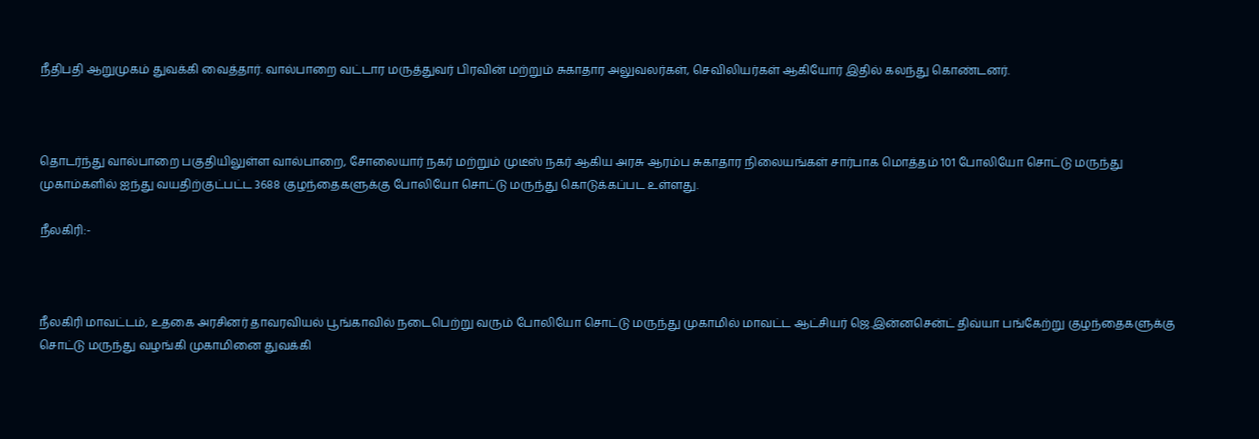நீதிபதி ஆறுமுகம் துவக்கி வைத்தார். வால்பாறை வட்டார மருத்துவர் பிரவின் மற்றும் சுகாதார அலுவலர்கள், செவிலியர்கள் ஆகியோர் இதில் கலந்து கொண்டனர்.



தொடர்ந்து வால்பாறை பகுதியிலுள்ள வால்பாறை, சோலையார் நகர் மற்றும் முடீஸ் நகர் ஆகிய அரசு ஆரம்ப சுகாதார நிலையங்கள் சார்பாக மொத்தம் 101 போலியோ சொட்டு மருந்து முகாம்களில் ஐந்து வயதிற்குட்பட்ட 3688 குழந்தைகளுக்கு போலியோ சொட்டு மருந்து கொடுக்கப்பட உள்ளது.

நீலகிரி:-



நீலகிரி மாவட்டம், உதகை அரசினர் தாவரவியல் பூங்காவில் நடைபெற்று வரும் போலியோ சொட்டு மருந்து முகாமில் மாவட்ட ஆட்சியர் ஜெ.இன்னசென்ட் திவ்யா பங்கேற்று குழந்தைகளுக்கு சொட்டு மருந்து வழங்கி முகாமினை துவக்கி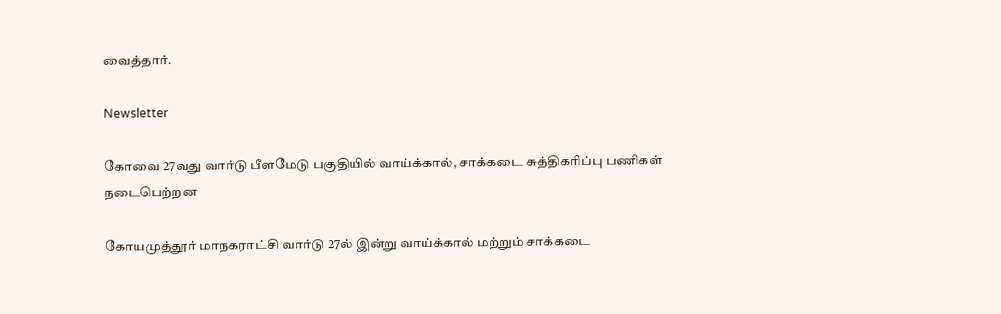வைத்தார்.

Newsletter

கோவை 27வது வார்டு பீளமேடு பகுதியில் வாய்க்கால், சாக்கடை சுத்திகரிப்பு பணிகள் நடைபெற்றன

கோயமுத்தூர் மாநகராட்சி வார்டு 27ல் இன்று வாய்க்கால் மற்றும் சாக்கடை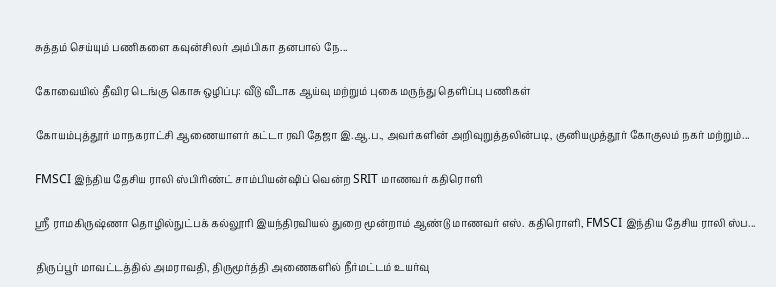சுத்தம் செய்யும் பணிகளை கவுன்சிலர் அம்பிகா தனபால் நே...

கோவையில் தீவிர டெங்கு கொசு ஒழிப்பு: வீடு வீடாக ஆய்வு மற்றும் புகை மருந்து தெளிப்பு பணிகள்

கோயம்புத்தூர் மாநகராட்சி ஆணையாளர் கட்டா ரவி தேஜா இ.ஆ.ப., அவர்களின் அறிவுறுத்தலின்படி, குனியமுத்தூர் கோகுலம் நகர் மற்றும்...

FMSCI இந்திய தேசிய ராலி ஸ்பிரிண்ட் சாம்பியன்ஷிப் வென்ற SRIT மாணவர் கதிரொளி

ஸ்ரீ ராமகிருஷ்ணா தொழில்நுட்பக் கல்லூரி இயந்திரவியல் துறை மூன்றாம் ஆண்டு மாணவர் எஸ். கதிரொளி, FMSCI இந்திய தேசிய ராலி ஸ்ப...

திருப்பூர் மாவட்டத்தில் அமராவதி, திருமூர்த்தி அணைகளில் நீர்மட்டம் உயர்வு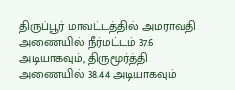திருப்பூர் மாவட்டத்தில் அமராவதி அணையில் நீர்மட்டம் 37.6 அடியாகவும், திருமூர்த்தி அணையில் 38.44 அடியாகவும்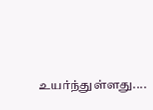உயர்ந்துள்ளது....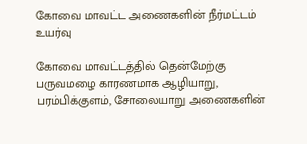கோவை மாவட்ட அணைகளின் நீர்மட்டம் உயர்வு

கோவை மாவட்டத்தில் தென்மேற்கு பருவமழை காரணமாக ஆழியாறு, பரம்பிக்குளம், சோலையாறு அணைகளின்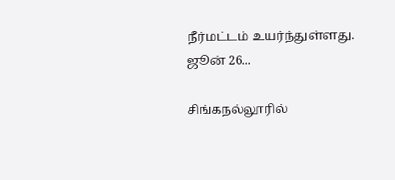நீர்மட்டம் உயர்ந்துள்ளது. ஜூன் 26...

சிங்கநல்லூரில்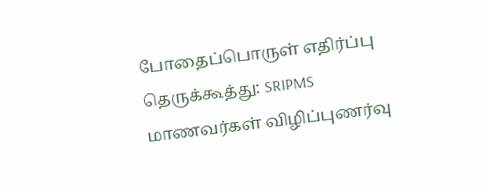போதைப்பொருள் எதிர்ப்பு தெருக்கூத்து: SRIPMS மாணவர்கள் விழிப்புணர்வு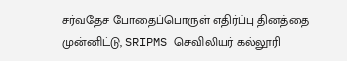சர்வதேச போதைப்பொருள் எதிர்ப்பு தினத்தை முன்னிட்டு, SRIPMS செவிலியர் கல்லூரி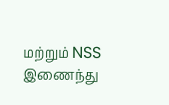மற்றும் NSS இணைந்து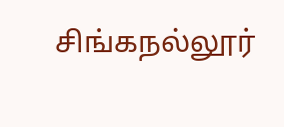சிங்கநல்லூர்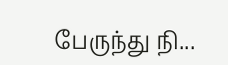பேருந்து நி...